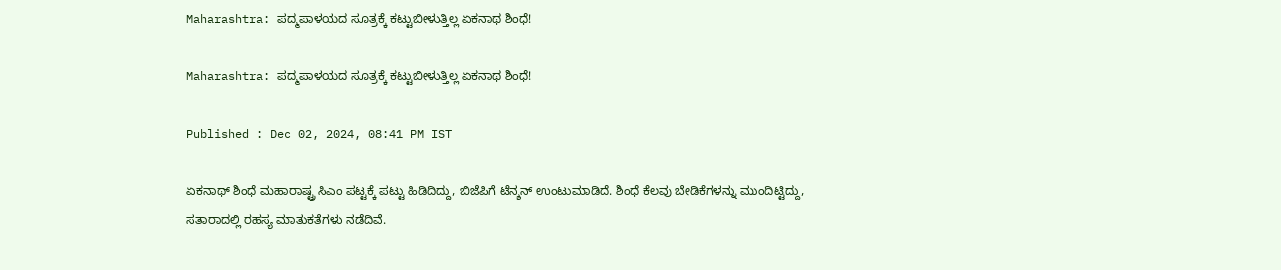Maharashtra: ಪದ್ಮಪಾಳಯದ ಸೂತ್ರಕ್ಕೆ ಕಟ್ಟುಬೀಳುತ್ತಿಲ್ಲ ಏಕನಾಥ ಶಿಂಧೆ!

Maharashtra: ಪದ್ಮಪಾಳಯದ ಸೂತ್ರಕ್ಕೆ ಕಟ್ಟುಬೀಳುತ್ತಿಲ್ಲ ಏಕನಾಥ ಶಿಂಧೆ!

Published : Dec 02, 2024, 08:41 PM IST

ಏಕನಾಥ್ ಶಿಂಧೆ ಮಹಾರಾಷ್ಟ್ರ ಸಿಎಂ ಪಟ್ಟಕ್ಕೆ ಪಟ್ಟು ಹಿಡಿದಿದ್ದು, ಬಿಜೆಪಿಗೆ ಟೆನ್ಶನ್‌ ಉಂಟುಮಾಡಿದೆ. ಶಿಂಧೆ ಕೆಲವು ಬೇಡಿಕೆಗಳನ್ನು ಮುಂದಿಟ್ಟಿದ್ದು, ಸತಾರಾದಲ್ಲಿ ರಹಸ್ಯ ಮಾತುಕತೆಗಳು ನಡೆದಿವೆ.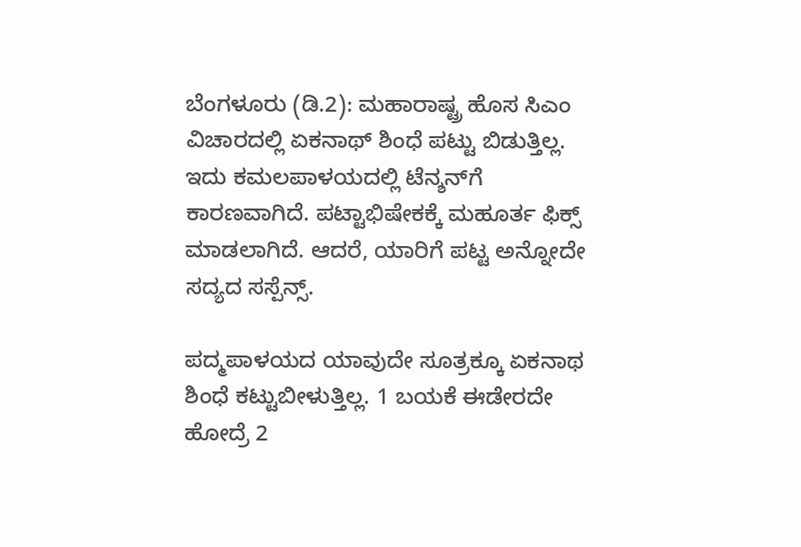ಬೆಂಗಳೂರು (ಡಿ.2): ಮಹಾರಾಷ್ಟ್ರ ಹೊಸ ಸಿಎಂ ವಿಚಾರದಲ್ಲಿ ಏಕನಾಥ್‌ ಶಿಂಧೆ ಪಟ್ಟು ಬಿಡುತ್ತಿಲ್ಲ. ಇದು ಕಮಲಪಾಳಯದಲ್ಲಿ ಟೆನ್ಶನ್‌ಗೆ ಕಾರಣವಾಗಿದೆ. ಪಟ್ಟಾಭಿಷೇಕಕ್ಕೆ ಮಹೂರ್ತ ಫಿಕ್ಸ್‌ ಮಾಡಲಾಗಿದೆ. ಆದರೆ, ಯಾರಿಗೆ ಪಟ್ಟ ಅನ್ನೋದೇ ಸದ್ಯದ ಸಸ್ಪೆನ್ಸ್‌.

ಪದ್ಮಪಾಳಯದ ಯಾವುದೇ ಸೂತ್ರಕ್ಕೂ ಏಕನಾಥ ಶಿಂಧೆ ಕಟ್ಟುಬೀಳುತ್ತಿಲ್ಲ. 1 ಬಯಕೆ ಈಡೇರದೇ ಹೋದ್ರೆ 2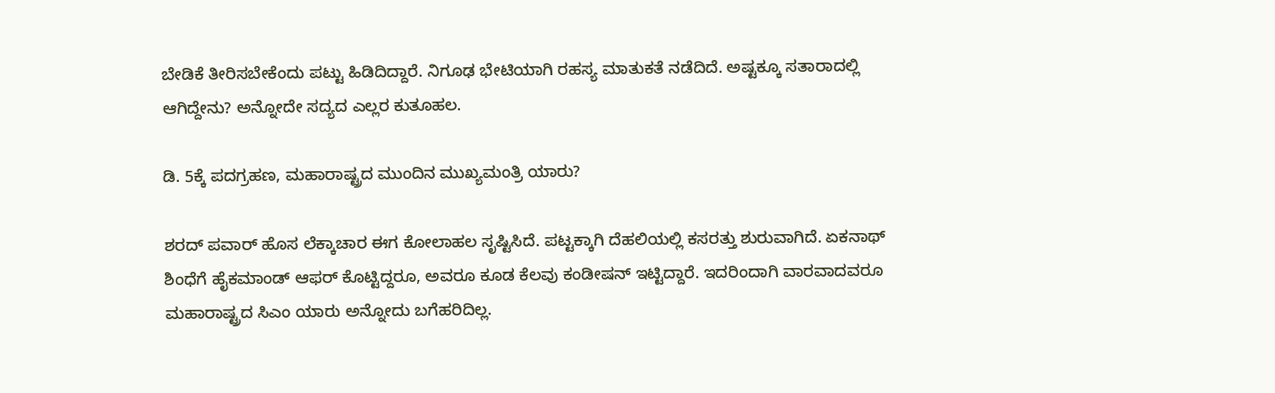ಬೇಡಿಕೆ ತೀರಿಸಬೇಕೆಂದು ಪಟ್ಟು ಹಿಡಿದಿದ್ದಾರೆ. ನಿಗೂಢ ಭೇಟಿಯಾಗಿ ರಹಸ್ಯ ಮಾತುಕತೆ ನಡೆದಿದೆ. ಅಷ್ಟಕ್ಕೂ ಸತಾರಾದಲ್ಲಿ ಆಗಿದ್ದೇನು? ಅನ್ನೋದೇ ಸದ್ಯದ ಎಲ್ಲರ ಕುತೂಹಲ.

ಡಿ. 5ಕ್ಕೆ ಪದಗ್ರಹಣ, ಮಹಾರಾಷ್ಟ್ರದ ಮುಂದಿನ ಮುಖ್ಯಮಂತ್ರಿ ಯಾರು?

ಶರದ್ ಪವಾರ್ ಹೊಸ ಲೆಕ್ಕಾಚಾರ ಈಗ ಕೋಲಾಹಲ ಸೃಷ್ಟಿಸಿದೆ. ಪಟ್ಟಕ್ಕಾಗಿ ದೆಹಲಿಯಲ್ಲಿ ಕಸರತ್ತು ಶುರುವಾಗಿದೆ. ಏಕನಾಥ್‌ ಶಿಂಧೆಗೆ ಹೈಕಮಾಂಡ್‌ ಆಫರ್‌ ಕೊಟ್ಟಿದ್ದರೂ, ಅವರೂ ಕೂಡ ಕೆಲವು ಕಂಡೀಷನ್‌ ಇಟ್ಟಿದ್ದಾರೆ. ಇದರಿಂದಾಗಿ ವಾರವಾದವರೂ ಮಹಾರಾಷ್ಟ್ರದ ಸಿಎಂ ಯಾರು ಅನ್ನೋದು ಬಗೆಹರಿದಿಲ್ಲ.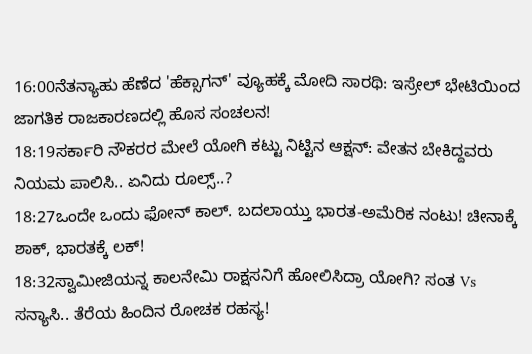16:00ನೆತನ್ಯಾಹು ಹೆಣೆದ 'ಹೆಕ್ಸಾಗನ್' ವ್ಯೂಹಕ್ಕೆ ಮೋದಿ ಸಾರಥಿ: ಇಸ್ರೇಲ್ ಭೇಟಿಯಿಂದ ಜಾಗತಿಕ ರಾಜಕಾರಣದಲ್ಲಿ ಹೊಸ ಸಂಚಲನ!
18:19ಸರ್ಕಾರಿ ನೌಕರರ ಮೇಲೆ ಯೋಗಿ ಕಟ್ಟು ನಿಟ್ಟಿನ ಆಕ್ಷನ್: ವೇತನ ಬೇಕಿದ್ದವರು ನಿಯಮ ಪಾಲಿಸಿ.. ಏನಿದು ರೂಲ್ಸ್..?
18:27ಒಂದೇ ಒಂದು ಫೋನ್ ಕಾಲ್. ಬದಲಾಯ್ತು ಭಾರತ-ಅಮೆರಿಕ ನಂಟು! ಚೀನಾಕ್ಕೆ ಶಾಕ್, ಭಾರತಕ್ಕೆ ಲಕ್!
18:32ಸ್ವಾಮೀಜಿಯನ್ನ ಕಾಲನೇಮಿ ರಾಕ್ಷಸನಿಗೆ ಹೋಲಿಸಿದ್ರಾ ಯೋಗಿ? ಸಂತ Vs ಸನ್ಯಾಸಿ.. ತೆರೆಯ ಹಿಂದಿನ ರೋಚಕ ರಹಸ್ಯ!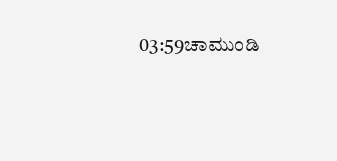03:59ಚಾಮುಂಡಿ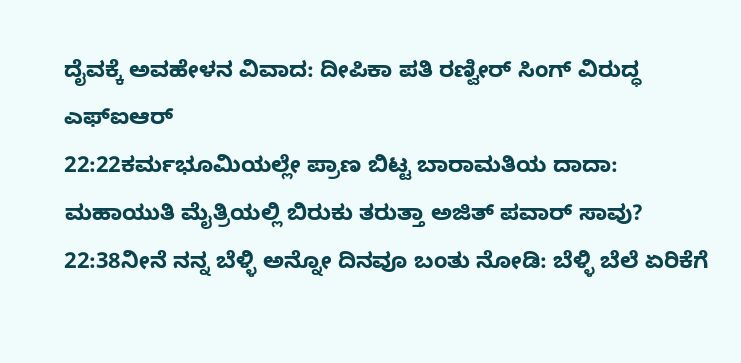ದೈವಕ್ಕೆ ಅವಹೇಳನ ವಿವಾದ: ದೀಪಿಕಾ ಪತಿ ರಣ್ವೀರ್ ಸಿಂಗ್ ವಿರುದ್ಧ ಎಫ್‌ಐಆರ್
22:22ಕರ್ಮಭೂಮಿಯಲ್ಲೇ ಪ್ರಾಣ ಬಿಟ್ಟ ಬಾರಾಮತಿಯ ದಾದಾ: ಮಹಾಯುತಿ ಮೈತ್ರಿಯಲ್ಲಿ ಬಿರುಕು ತರುತ್ತಾ ಅಜಿತ್ ಪವಾರ್ ಸಾವು?
22:38ನೀನೆ ನನ್ನ ಬೆಳ್ಳಿ ಅನ್ನೋ ದಿನವೂ ಬಂತು ನೋಡಿ: ಬೆಳ್ಳಿ ಬೆಲೆ ಏರಿಕೆಗೆ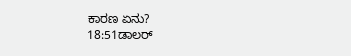ಕಾರಣ ಏನು?
18:51ಡಾಲರ್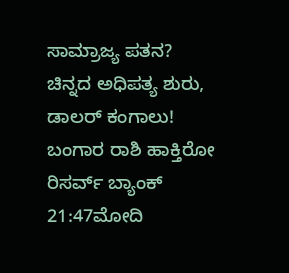ಸಾಮ್ರಾಜ್ಯ ಪತನ? ಚಿನ್ನದ ಅಧಿಪತ್ಯ ಶುರು, ಡಾಲರ್ ಕಂಗಾಲು! ಬಂಗಾರ ರಾಶಿ ಹಾಕ್ತಿರೋ ರಿಸರ್ವ್ ಬ್ಯಾಂಕ್‌
21:47ಮೋದಿ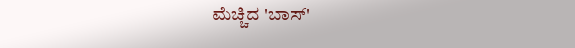ಮೆಚ್ಚಿದ 'ಬಾಸ್'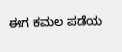ಈಗ ಕಮಲ ಪಡೆಯ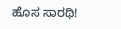ಹೊಸ ಸಾರಥಿ!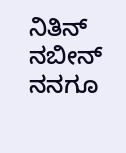ನಿತಿನ್ ನಬೀನ್ ನನಗೂ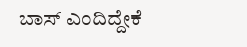ಬಾಸ್ ಎಂದಿದ್ದೇಕೆ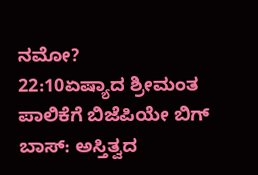ನಮೋ?
22:10ಏಷ್ಯಾದ ಶ್ರೀಮಂತ ಪಾಲಿಕೆಗೆ ಬಿಜೆಪಿಯೇ ಬಿಗ್ ಬಾಸ್: ಅಸ್ತಿತ್ವದ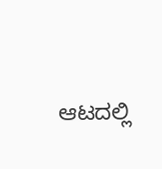ಆಟದಲ್ಲಿ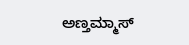ಅಣ್ತಮ್ಮಾಸ್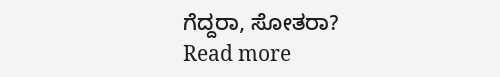ಗೆದ್ದರಾ, ಸೋತರಾ?
Read more